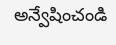అన్వేషించండి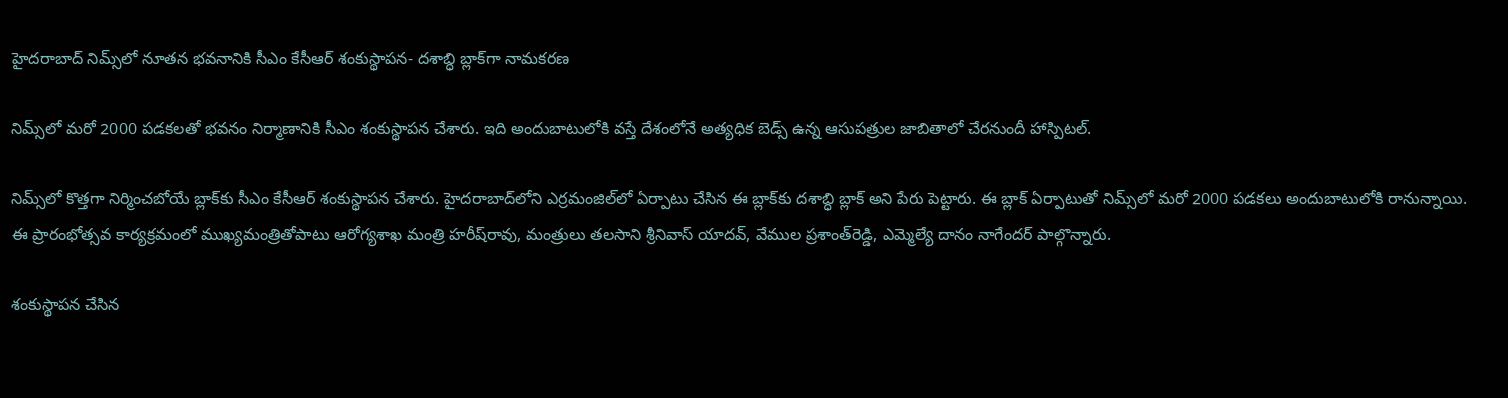హైదరాబాద్‌ నిమ్స్‌లో నూతన భవనానికి సీఎం కేసీఆర్ శంకుస్థాపన- దశాబ్ధి బ్లాక్‌గా నామకరణ

నిమ్స్‌లో మరో 2000 పడకలతో భవనం నిర్మాణానికి సీఎం శంకుస్థాపన చేశారు. ఇది అందుబాటులోకి వస్తే దేశంలోనే అత్యధిక బెడ్స్ ఉన్న ఆసుపత్రుల జాబితాలో చేరనుందీ హాస్పిటల్.

నిమ్స్‌లో కొత్తగా నిర్మించబోయే బ్లాక్‌కు సీఎం కేసీఆర్ శంకుస్థాపన చేశారు. హైదరాబాద్‌లోని ఎర్రమంజిల్‌లో ఏర్పాటు చేసిన ఈ బ్లాక్‌కు దశాబ్ధి బ్లాక్ అని పేరు పెట్టారు. ఈ బ్లాక్ ఏర్పాటుతో నిమ్స్‌లో మరో 2000 పడకలు అందుబాటులోకి రానున్నాయి. ఈ ప్రారంభోత్సవ కార్యక్రమంలో ముఖ్యమంత్రితోపాటు ఆరోగ్యశాఖ మంత్రి హరీష్‌రావు, మంత్రులు తలసాని శ్రీనివాస్ యాదవ్, వేముల ప్రశాంత్‌రెడ్డి, ఎమ్మెల్యే దానం నాగేందర్ పాల్గొన్నారు.

శంకుస్థాపన చేసిన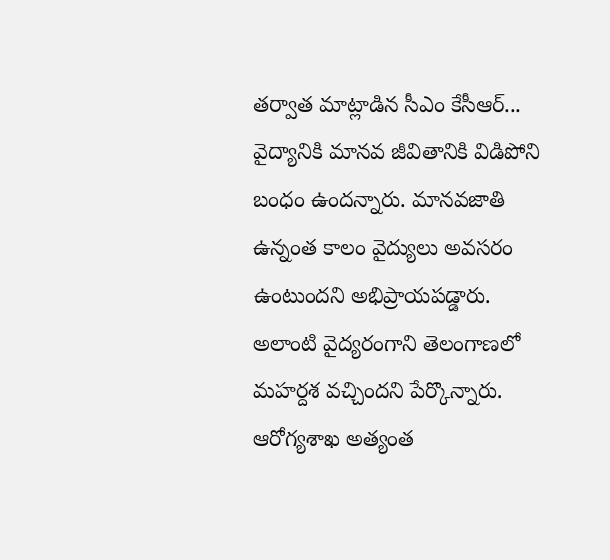తర్వాత మాట్లాడిన సీఎం కేసీఆర్‌... వైద్యానికి మానవ జీవితానికి విడిపోని బంధం ఉందన్నారు. మానవజాతి ఉన్నంత కాలం వైద్యులు అవసరం ఉంటుందని అభిప్రాయపడ్డారు. అలాంటి వైద్యరంగాని తెలంగాణలో మహర్దశ వచ్చిందని పేర్కొన్నారు. ఆరోగ్యశాఖ అత్యంత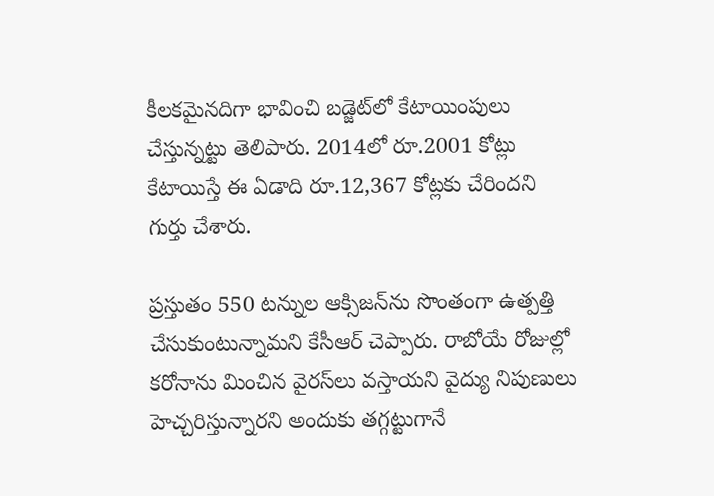కీలకమైనదిగా భావించి బడ్జెట్‌లో కేటాయింపులు చేస్తున్నట్టు తెలిపారు. 2014లో రూ.2001 కోట్లు కేటాయిస్తే ఈ ఏడాది రూ.12,367 కోట్లకు చేరిందని గుర్తు చేశారు.

ప్రస్తుతం 550 టన్నుల ఆక్సిజన్‌ను సొంతంగా ఉత్పత్తి చేసుకుంటున్నామని కేసీఆర్‌ చెప్పారు. రాబోయే రోజుల్లో కరోనాను మించిన వైరస్‌లు వస్తాయని వైద్యు నిపుణులు హెచ్చరిస్తున్నారని అందుకు తగ్గట్టుగానే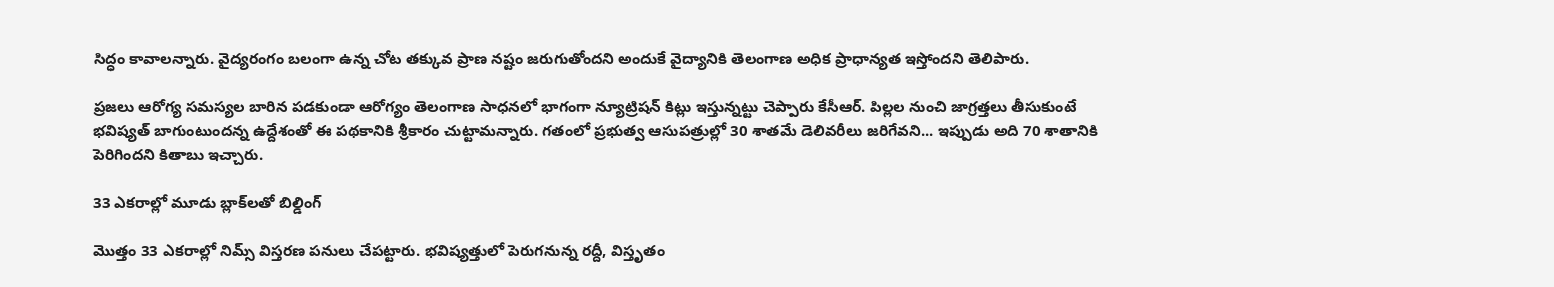సిద్ధం కావాలన్నారు. వైద్యరంగం బలంగా ఉన్న చోట తక్కువ ప్రాణ నష్టం జరుగుతోందని అందుకే వైద్యానికి తెలంగాణ అధిక ప్రాధాన్యత ఇస్తోందని తెలిపారు.

ప్రజలు ఆరోగ్య సమస్యల బారిన పడకుండా ఆరోగ్యం తెలంగాణ సాధనలో భాగంగా న్యూట్రిషన్ కిట్లు ఇస్తున్నట్టు చెప్పారు కేసీఆర్. పిల్లల నుంచి జాగ్రత్తలు తీసుకుంటే భవిష్యత్ బాగుంటుందన్న ఉద్దేశంతో ఈ పథకానికి శ్రీకారం చుట్టామన్నారు. గతంలో ప్రభుత్వ ఆసుపత్రుల్లో 30 శాతమే డెలివరీలు జరిగేవని... ఇప్పుడు అది 70 శాతానికి పెరిగిందని కితాబు ఇచ్చారు.

33 ఎకరాల్లో మూడు బ్లాక్‌లతో బిల్డింగ్‌

మొత్తం 33 ఎకరాల్లో నిమ్స్‌ విస్తరణ పనులు చేపట్టారు. భవిష్యత్తులో పెరుగనున్న రద్దీ, విస్తృతం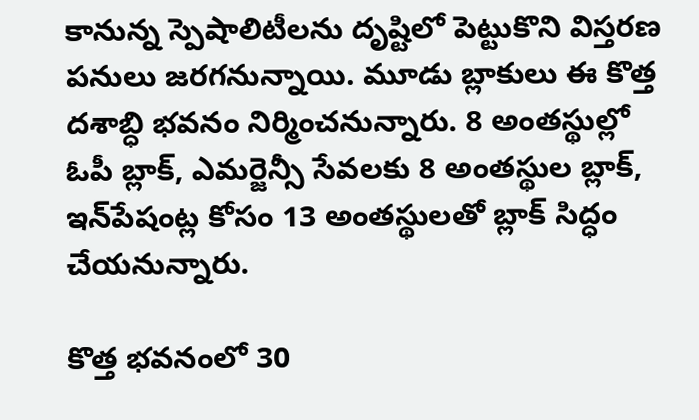కానున్న స్పెషాలిటీలను దృష్టిలో పెట్టుకొని విస్తరణ పనులు జరగనున్నాయి. మూడు బ్లాకులు ఈ కొత్త దశాబ్ధి భవనం నిర్మించనున్నారు. 8 అంతస్థుల్లో ఓపీ బ్లాక్‌, ఎమర్జెన్సీ సేవలకు 8 అంతస్థుల బ్లాక్, ఇన్‌పేషంట్ల కోసం 13 అంతస్థులతో బ్లాక్‌ సిద్ధం చేయనున్నారు.

కొత్త భవనంలో 30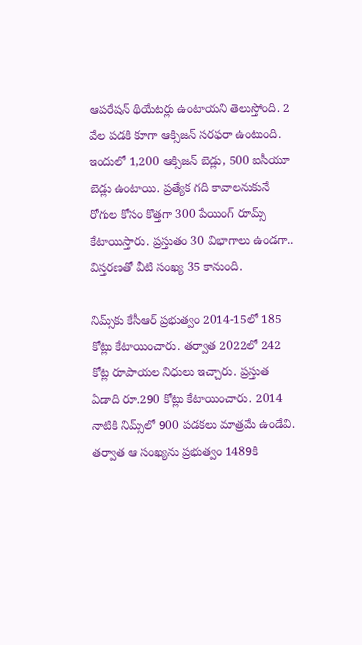ఆపరేషన్‌ థియేటర్లు ఉంటాయని తెలుస్తోంది. 2 వేల పడకి కూగా ఆక్సిజన్‌ సరఫరా ఉంటుంది. ఇందులో 1,200 ఆక్సిజన్‌ బెడ్లు, 500 ఐసీయూ బెడ్లు ఉంటాయి. ప్రత్యేక గది కావాలనుకునే రోగుల కోసం కొత్తగా 300 పేయింగ్‌ రూమ్స్‌ కేటాయిస్తారు. ప్రస్తుతం 30 విభాగాలు ఉండగా.. విస్తరణతో వీటి సంఖ్య 35 కానుంది.

నిమ్స్‌కు కేసీఆర్ ప్రభుత్వం 2014-15లో 185 కోట్లు కేటాయించారు. తర్వాత 2022లో 242 కోట్ల రూపాయల నిధులు ఇచ్చారు. ప్రస్తుత ఏడాది రూ.290 కోట్లు కేటాయించారు. 2014 నాటికి నిమ్స్‌లో 900 పడకలు మాత్రమే ఉండేవి. తర్వాత ఆ సంఖ్యను ప్రభుత్వం 1489కి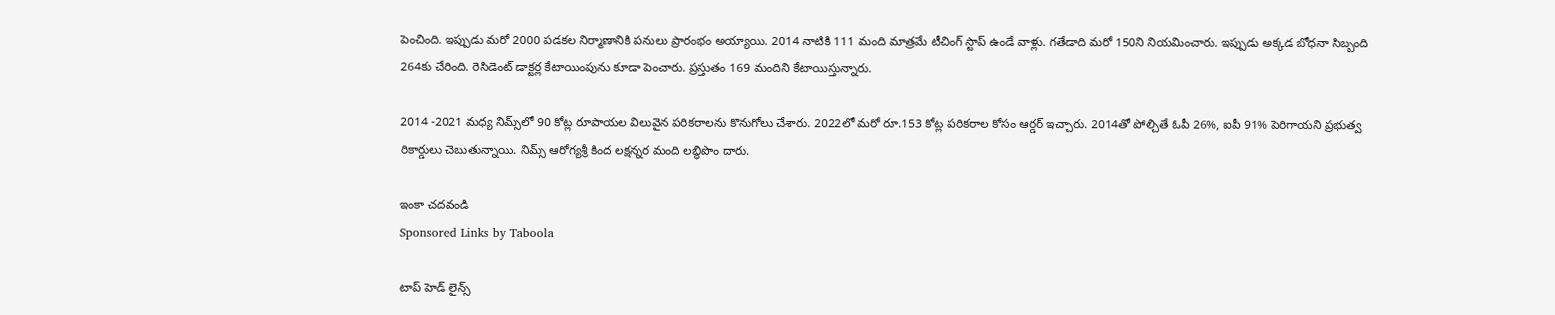పెంచింది. ఇప్పుడు మరో 2000 పడకల నిర్మాణానికి పనులు ప్రారంభం అయ్యాయి. 2014 నాటికి 111 మంది మాత్రమే టీచింగ్ స్టాప్ ఉండే వాళ్లు. గతేడాది మరో 150ని నియమించారు. ఇప్పుడు అక్కడ బోధనా సిబ్బంది 264కు చేరింది. రెసిడెంట్‌ డాక్టర్ల కేటాయింపును కూడా పెంచారు. ప్రస్తుతం 169 మందిని కేటాయిస్తున్నారు.

2014 -2021 మధ్య నిమ్స్‌లో 90 కోట్ల రూపాయల విలువైన పరికరాలను కొనుగోలు చేశారు. 2022లో మరో రూ.153 కోట్ల పరికరాల కోసం ఆర్డర్ ఇచ్చారు. 2014తో పోల్చితే ఓపీ 26%, ఐపీ 91% పెరిగాయని ప్రభుత్వ రికార్డులు చెబుతున్నాయి. నిమ్స్‌ ఆరోగ్యశ్రీ కింద లక్షన్నర మంది లబ్ధిపొం దారు.

ఇంకా చదవండి
Sponsored Links by Taboola

టాప్ హెడ్ లైన్స్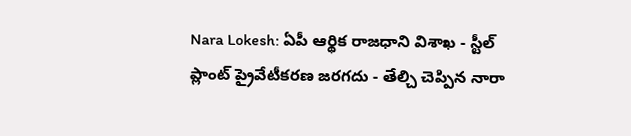Nara Lokesh: ఏపీ ఆర్థిక రాజధాని విశాఖ - స్టీల్ ప్లాంట్ ప్రైవేటీకరణ జరగదు - తేల్చి చెప్పిన నారా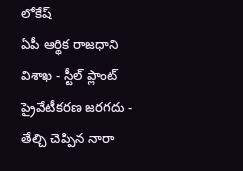లోకేష్
ఏపీ ఆర్థిక రాజధాని విశాఖ - స్టీల్ ప్లాంట్ ప్రైవేటీకరణ జరగదు - తేల్చి చెప్పిన నారా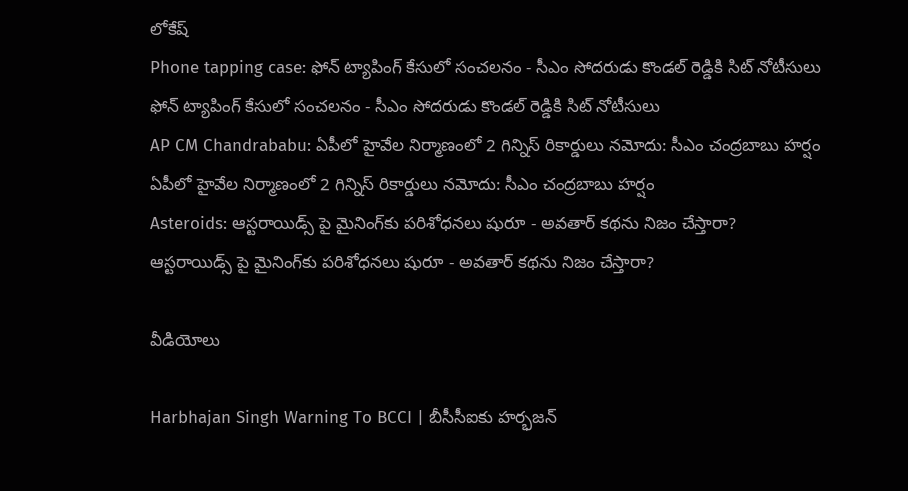లోకేష్
Phone tapping case: ఫోన్ ట్యాపింగ్ కేసులో సంచలనం - సీఎం సోదరుడు కొండల్ రెడ్డికి సిట్ నోటీసులు
ఫోన్ ట్యాపింగ్ కేసులో సంచలనం - సీఎం సోదరుడు కొండల్ రెడ్డికి సిట్ నోటీసులు
AP CM Chandrababu: ఏపీలో హైవేల నిర్మాణంలో 2 గిన్నిస్ రికార్డులు నమోదు: సీఎం చంద్రబాబు హర్షం
ఏపీలో హైవేల నిర్మాణంలో 2 గిన్నిస్ రికార్డులు నమోదు: సీఎం చంద్రబాబు హర్షం
Asteroids: ఆస్టరాయిడ్స్ పై మైనింగ్‌కు పరిశోధనలు షురూ - అవతార్‌ కథను నిజం చేస్తారా?
ఆస్టరాయిడ్స్ పై మైనింగ్‌కు పరిశోధనలు షురూ - అవతార్‌ కథను నిజం చేస్తారా?

వీడియోలు

Harbhajan Singh Warning To BCCI | బీసీసీఐకు హర్భజన్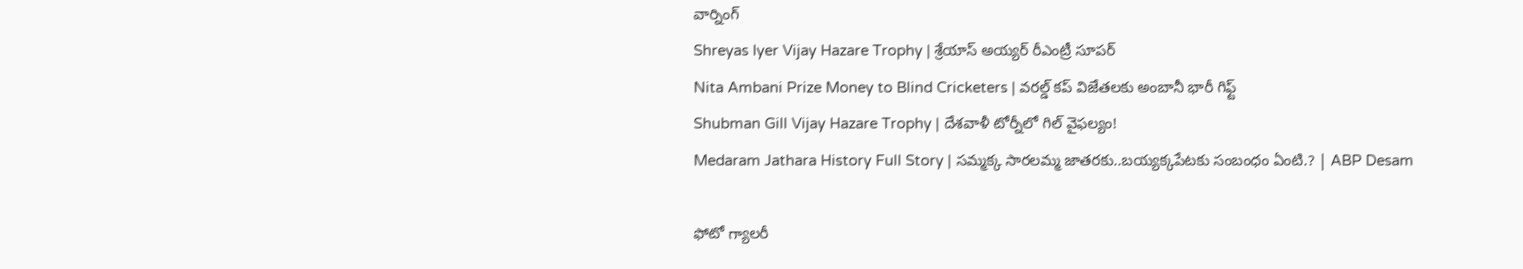వార్నింగ్
Shreyas Iyer Vijay Hazare Trophy | శ్రేయాస్ అయ్య‌ర్‌ రీఎంట్రీ సూపర్
Nita Ambani Prize Money to Blind Cricketers | వరల్డ్ కప్ విజేతలకు అంబానీ భారీ గిఫ్ట్
Shubman Gill Vijay Hazare Trophy | దేశవాళీ టోర్నీలో గిల్ వైఫల్యం!
Medaram Jathara History Full Story | సమ్మక్క సారలమ్మ జాతరకు..బయ్యక్కపేటకు సంబంధం ఏంటి.? | ABP Desam

ఫోటో గ్యాలరీ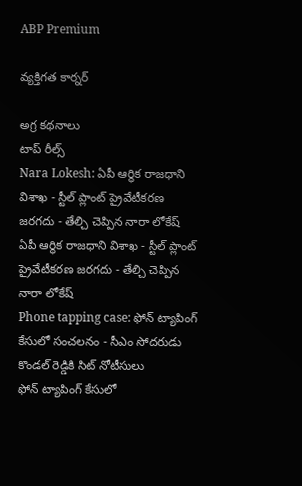ABP Premium

వ్యక్తిగత కార్నర్

అగ్ర కథనాలు
టాప్ రీల్స్
Nara Lokesh: ఏపీ ఆర్థిక రాజధాని విశాఖ - స్టీల్ ప్లాంట్ ప్రైవేటీకరణ జరగదు - తేల్చి చెప్పిన నారా లోకేష్
ఏపీ ఆర్థిక రాజధాని విశాఖ - స్టీల్ ప్లాంట్ ప్రైవేటీకరణ జరగదు - తేల్చి చెప్పిన నారా లోకేష్
Phone tapping case: ఫోన్ ట్యాపింగ్ కేసులో సంచలనం - సీఎం సోదరుడు కొండల్ రెడ్డికి సిట్ నోటీసులు
ఫోన్ ట్యాపింగ్ కేసులో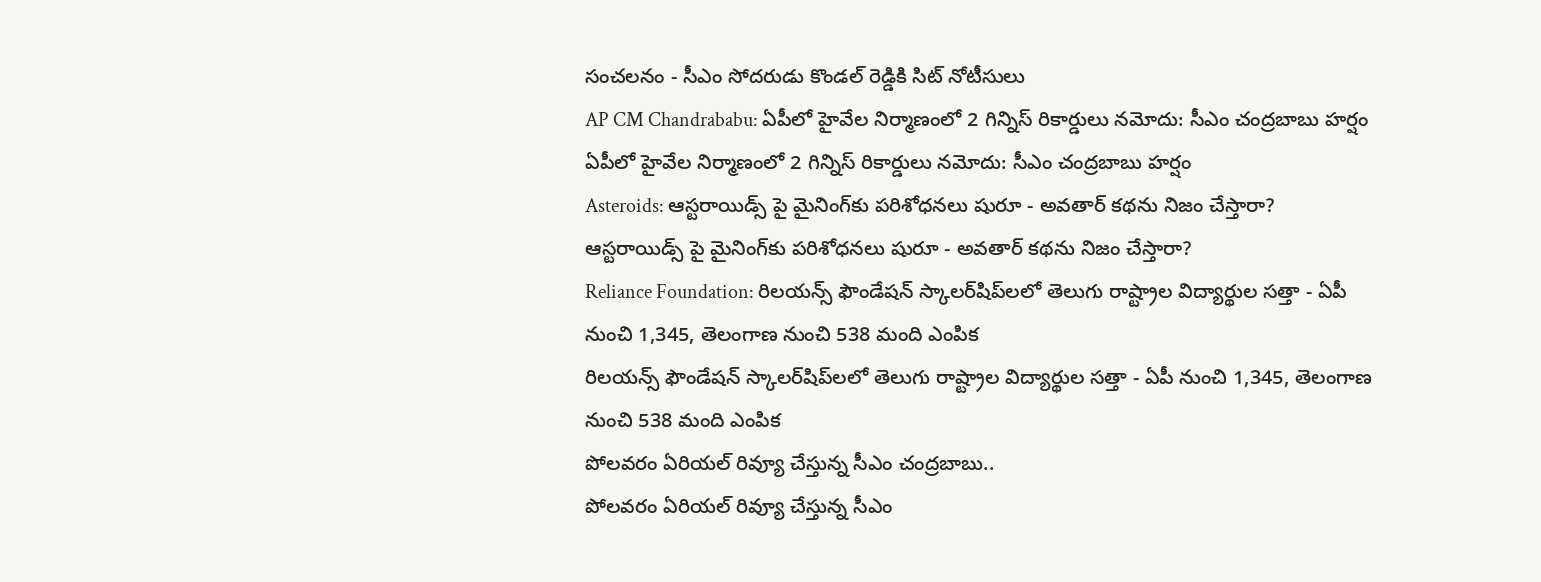సంచలనం - సీఎం సోదరుడు కొండల్ రెడ్డికి సిట్ నోటీసులు
AP CM Chandrababu: ఏపీలో హైవేల నిర్మాణంలో 2 గిన్నిస్ రికార్డులు నమోదు: సీఎం చంద్రబాబు హర్షం
ఏపీలో హైవేల నిర్మాణంలో 2 గిన్నిస్ రికార్డులు నమోదు: సీఎం చంద్రబాబు హర్షం
Asteroids: ఆస్టరాయిడ్స్ పై మైనింగ్‌కు పరిశోధనలు షురూ - అవతార్‌ కథను నిజం చేస్తారా?
ఆస్టరాయిడ్స్ పై మైనింగ్‌కు పరిశోధనలు షురూ - అవతార్‌ కథను నిజం చేస్తారా?
Reliance Foundation: రిలయన్స్ ఫౌండేషన్ స్కాలర్‌షిప్‌లలో తెలుగు రాష్ట్రాల విద్యార్థుల సత్తా - ఏపీ నుంచి 1,345, తెలంగాణ నుంచి 538 మంది ఎంపిక
రిలయన్స్ ఫౌండేషన్ స్కాలర్‌షిప్‌లలో తెలుగు రాష్ట్రాల విద్యార్థుల సత్తా - ఏపీ నుంచి 1,345, తెలంగాణ నుంచి 538 మంది ఎంపిక
పోలవరం ఏరియల్‌ రివ్యూ చేస్తున్న సీఎం చంద్రబాబు..
పోలవరం ఏరియల్‌ రివ్యూ చేస్తున్న సీఎం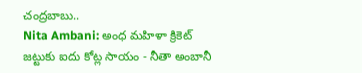చంద్రబాబు..
Nita Ambani: అంధ మహిళా క్రికెట్ జట్టుకు ఐదు కోట్ల సాయం - నీతా అంబానీ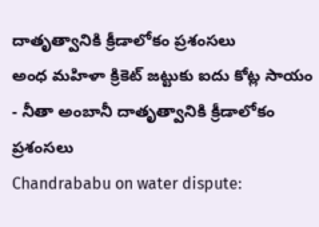దాతృత్వానికి క్రీడాలోకం ప్రశంసలు
అంధ మహిళా క్రికెట్ జట్టుకు ఐదు కోట్ల సాయం - నీతా అంబానీ దాతృత్వానికి క్రీడాలోకం ప్రశంసలు
Chandrababu on water dispute: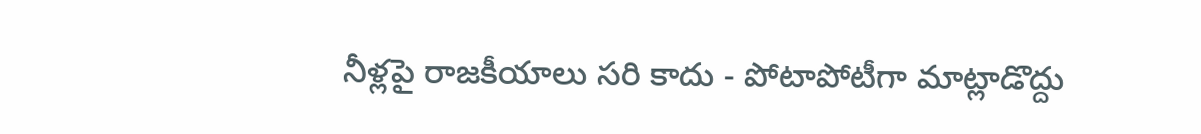నీళ్లపై రాజకీయాలు సరి కాదు - పోటాపోటీగా మాట్లాడొద్దు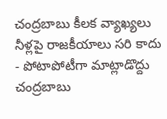చంద్రబాబు కీలక వ్యాఖ్యలు
నీళ్లపై రాజకీయాలు సరి కాదు - పోటాపోటీగా మాట్లాడొద్దు చంద్రబాబు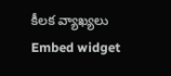కీలక వ్యాఖ్యలు
Embed widget